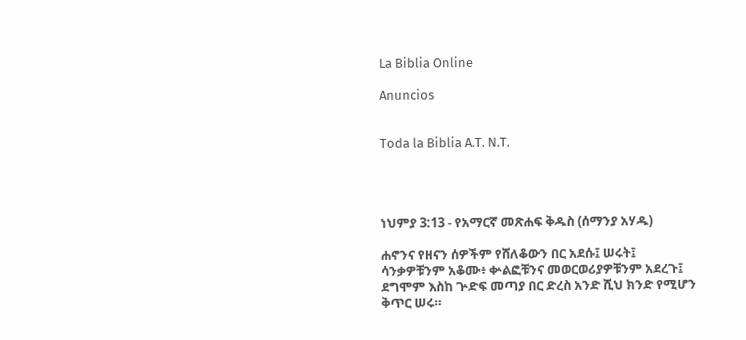La Biblia Online

Anuncios


Toda la Biblia A.T. N.T.




ነህምያ 3:13 - የአማርኛ መጽሐፍ ቅዱስ (ሰማንያ አሃዱ)

ሐኖንና የዘናን ሰዎችም የሸለቆውን በር አደሱ፤ ሠሩት፤ ሳንቃዎቹንም አቆሙ፥ ቍልፎቹንና መወርወሪያዎቹንም አደረጉ፤ ደግሞም እስከ ጕድፍ መጣያ በር ድረስ አንድ ሺህ ክንድ የሚሆን ቅጥር ሠሩ።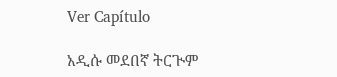Ver Capítulo

አዲሱ መደበኛ ትርጒም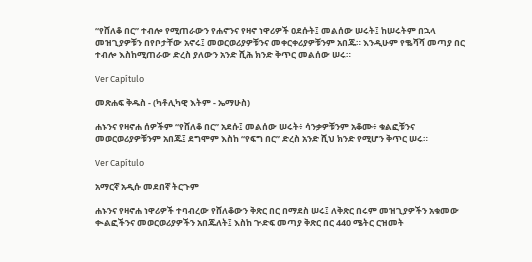“የሸለቆ በር” ተብሎ የሚጠራውን የሐኖንና የዛኖ ነዋሪዎች ዐደሱት፤ መልሰው ሠሩት፤ ከሠሩትም በኋላ መዝጊያዎቹን በየቦታቸው አኖሩ፤ መወርወሪያዎቹንና መቀርቀሪያዎቹንም አበጁ። እንዲሁም የቈሻሻ መጣያ በር ተብሎ እስከሚጠራው ድረስ ያለውን አንድ ሺሕ ክንድ ቅጥር መልሰው ሠሩ።

Ver Capítulo

መጽሐፍ ቅዱስ - (ካቶሊካዊ እትም - ኤማሁስ)

ሐኑንና የዛኖሐ ሰዎችም “የሸለቆ በር” አደሱ፤ መልሰው ሠሩት፥ ሳንቃዎቹንም አቆሙ፥ ቁልፎቹንና መወርወሪያዎቹንም አበጁ፤ ደግሞም እስከ “የፍግ በር” ድረስ አንድ ሺህ ክንድ የሚሆን ቅጥር ሠሩ።

Ver Capítulo

አማርኛ አዲሱ መደበኛ ትርጉም

ሐኑንና የዛኖሐ ነዋሪዎች ተባብረው የሸለቆውን ቅጽር በር በማደስ ሠሩ፤ ለቅጽር በሩም መዝጊያዎችን አቁመው ቊልፎችንና መወርወሪያዎችን አበጁለት፤ እስከ ጒድፍ መጣያ ቅጽር በር 440 ሜትር ርዝመት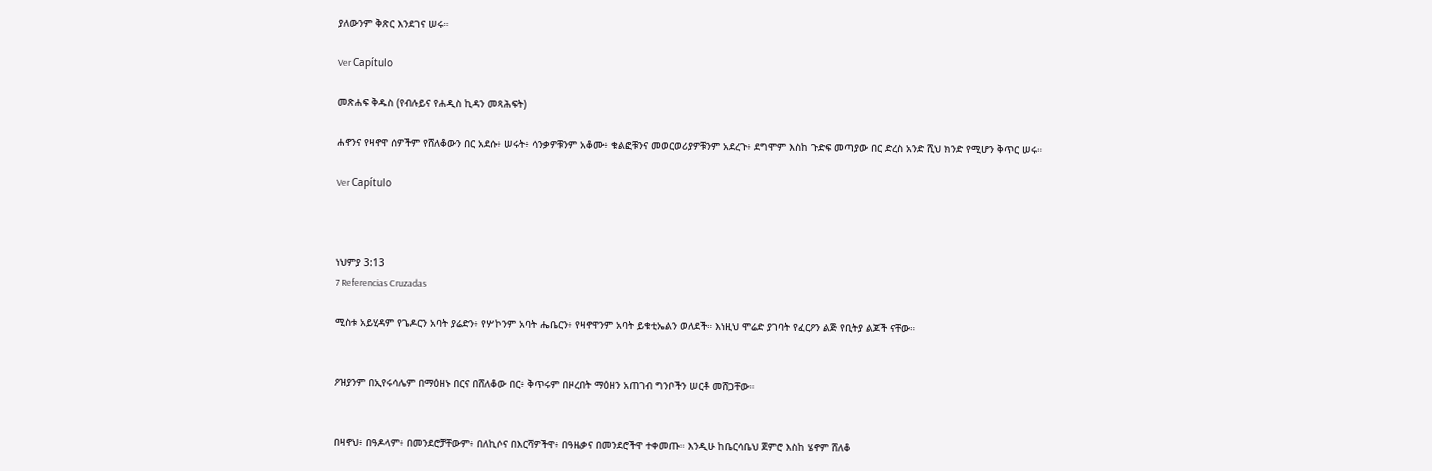ያለውንም ቅጽር እንደገና ሠሩ።

Ver Capítulo

መጽሐፍ ቅዱስ (የብሉይና የሐዲስ ኪዳን መጻሕፍት)

ሐኖንና የዛኖዋ ሰዎችም የሸለቆውን በር አደሱ፥ ሠሩት፥ ሳንቃዎቹንም አቆሙ፥ ቁልፎቹንና መወርወሪያዎቹንም አደረጉ፥ ደግሞም እስከ ጉድፍ መጣያው በር ድረስ አንድ ሺህ ክንድ የሚሆን ቅጥር ሠሩ።

Ver Capítulo



ነህምያ 3:13
7 Referencias Cruzadas

ሚስቱ አይሂዳም የጌዶርን አባት ያሬድን፥ የሦኮንም አባት ሔቤርን፥ የዛኖዋንም አባት ይቁቲኤልን ወለደች። እነዚህ ሞሬድ ያገባት የፈርዖን ልጅ የቢትያ ልጆች ናቸው።


ዖዝያንም በኢየሩሳሌም በማዕዘኑ በርና በሸለቆው በር፥ ቅጥሩም በዞረበት ማዕዘን አጠገብ ግንቦችን ሠርቶ መሸጋቸው።


በዛኖህ፥ በዓዶላም፥ በመንደሮቻቸውም፥ በለኪሶና በእርሻዎችዋ፥ በዓዜቃና በመንደሮችዋ ተቀመጡ። እንዲሁ ከቤርሳቤህ ጀምሮ እስከ ሄኖም ሸለቆ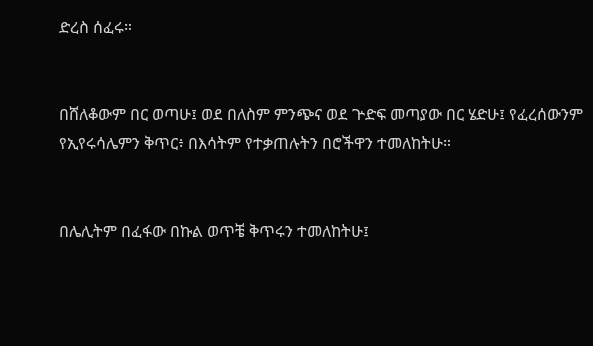ድረስ ሰፈሩ።


በሸለቆውም በር ወጣሁ፤ ወደ በለስም ምንጭና ወደ ጕድፍ መጣያው በር ሄድሁ፤ የፈረሰውንም የኢየሩሳሌምን ቅጥር፥ በእሳትም የተቃጠሉትን በሮችዋን ተመለከትሁ።


በሌሊትም በፈፋው በኩል ወጥቼ ቅጥሩን ተመለከትሁ፤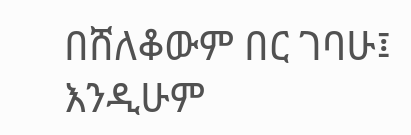በሸለቆውም በር ገባሁ፤ እንዲሁም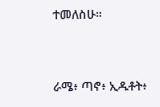ተመለስሁ።


ራሜ፥ ጣኖ፥ ኢዱቶት፥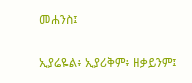መሐንስ፤


ኢያሬዬል፥ ኢያሪቅም፥ ዘቃይንም፤